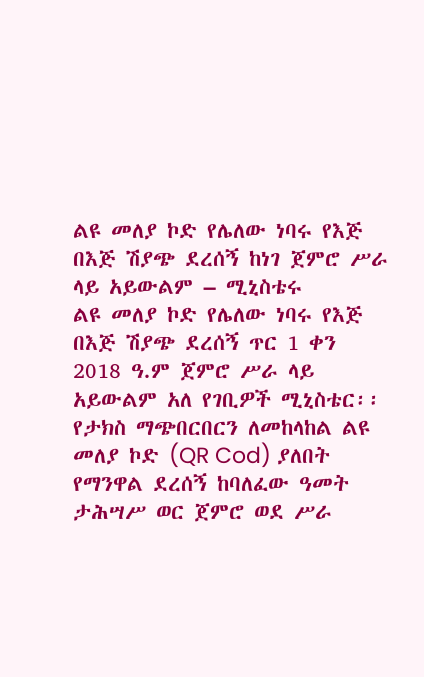ልዩ መለያ ኮድ የሌለው ነባሩ የእጅ በእጅ ሽያጭ ደረሰኝ ከነገ ጀምሮ ሥራ ላይ አይውልም – ሚኒስቴሩ
ልዩ መለያ ኮድ የሌለው ነባሩ የእጅ በእጅ ሽያጭ ደረሰኝ ጥር 1 ቀን 2018 ዓ.ም ጀምሮ ሥራ ላይ አይውልም አለ የገቢዎች ሚኒስቴር፡፡
የታክስ ማጭበርበርን ለመከላከል ልዩ መለያ ኮድ (QR Cod) ያለበት የማንዋል ደረሰኝ ከባለፈው ዓመት ታሕሣሥ ወር ጀምሮ ወደ ሥራ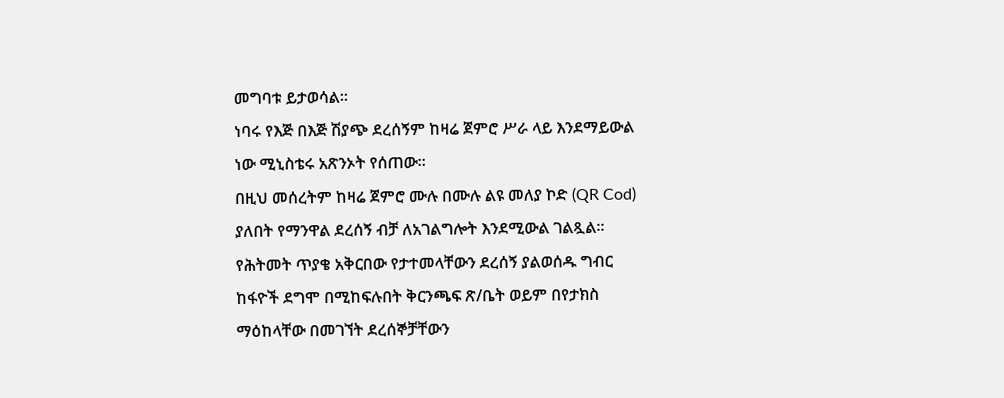መግባቱ ይታወሳል፡፡
ነባሩ የእጅ በእጅ ሽያጭ ደረሰኝም ከዛሬ ጀምሮ ሥራ ላይ እንደማይውል ነው ሚኒስቴሩ አጽንኦት የሰጠው፡፡
በዚህ መሰረትም ከዛሬ ጀምሮ ሙሉ በሙሉ ልዩ መለያ ኮድ (QR Cod) ያለበት የማንዋል ደረሰኝ ብቻ ለአገልግሎት እንደሚውል ገልጿል፡፡
የሕትመት ጥያቄ አቅርበው የታተመላቸውን ደረሰኝ ያልወሰዱ ግብር ከፋዮች ደግሞ በሚከፍሉበት ቅርንጫፍ ጽ/ቤት ወይም በየታክስ ማዕከላቸው በመገኘት ደረሰኞቻቸውን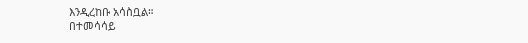እንዲረከቡ አሳስቧል።
በተመሳሳይ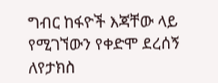ግብር ከፋዮች እጃቸው ላይ የሚገኘውን የቀድሞ ደረሰኝ ለየታክስ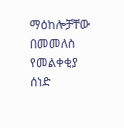ማዕከሎቻቸው በመመለስ የመልቀቂያ ሰነድ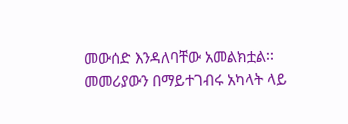መውሰድ እንዳለባቸው አመልክቷል፡፡
መመሪያውን በማይተገብሩ አካላት ላይ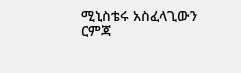ሚኒስቴሩ አስፈላጊውን ርምጃ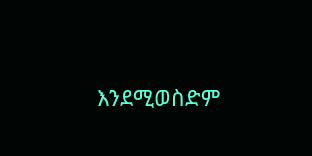እንደሚወስድም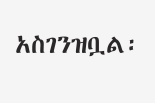አስገንዝቧል፡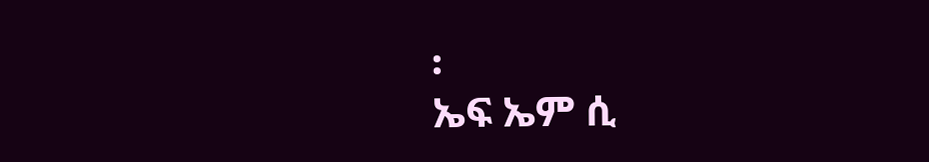፡
ኤፍ ኤም ሲ